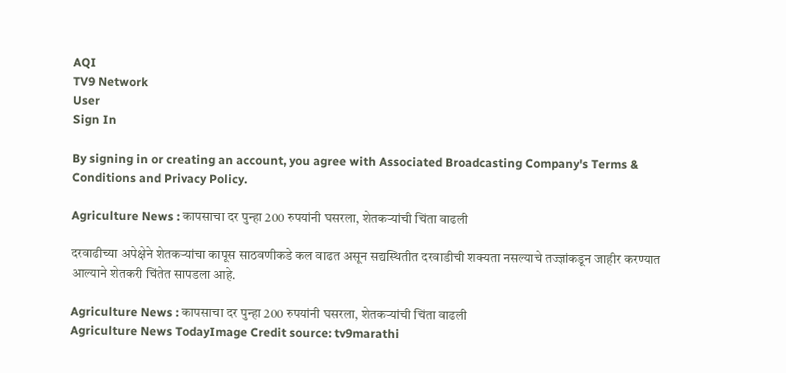AQI
TV9 Network
User
Sign In

By signing in or creating an account, you agree with Associated Broadcasting Company's Terms & Conditions and Privacy Policy.

Agriculture News : कापसाचा दर पुन्हा 200 रुपयांनी घसरला, शेतकऱ्यांची चिंता वाढली

दरवाढीच्या अपेक्षेने शेतकऱ्यांचा कापूस साठवणीकडे कल वाढत असून सद्यस्थितीत दरवाडीची शक्यता नसल्याचे तज्ज्ञांकडून जाहीर करण्यात आल्याने शेतकरी चिंतेत सापडला आहे.

Agriculture News : कापसाचा दर पुन्हा 200 रुपयांनी घसरला, शेतकऱ्यांची चिंता वाढली
Agriculture News TodayImage Credit source: tv9marathi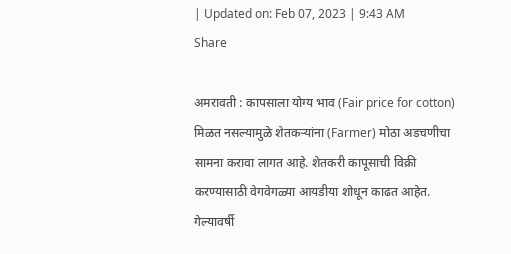| Updated on: Feb 07, 2023 | 9:43 AM
Share

अमरावती : कापसाला योग्य भाव (Fair price for cotton) मिळत नसल्यामुळे शेतकऱ्यांना (Farmer) मोठा अडचणीचा सामना करावा लागत आहे. शेतकरी कापूसाची विक्री करण्यासाठी वेगवेगळ्या आयडीया शोधून काढत आहेत. गेल्यावर्षी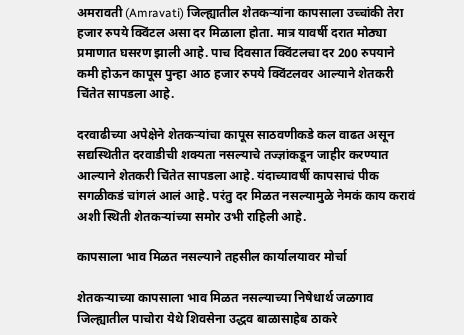अमरावती (Amravati) जिल्ह्यातील शेतकऱ्यांना कापसाला उच्चांकी तेरा हजार रुपये क्विंटल असा दर मिळाला होता. मात्र यावर्षी दरात मोठ्या प्रमाणात घसरण झाली आहे. पाच दिवसात क्विंटलचा दर 200 रुपयाने कमी होऊन कापूस पुन्हा आठ हजार रुपये क्विंटलवर आल्याने शेतकरी चिंतेत सापडला आहे.

दरवाढीच्या अपेक्षेने शेतकऱ्यांचा कापूस साठवणीकडे कल वाढत असून सद्यस्थितीत दरवाडीची शक्यता नसल्याचे तज्ज्ञांकडून जाहीर करण्यात आल्याने शेतकरी चिंतेत सापडला आहे. यंदाच्यावर्षी कापसाचं पीक सगळीकडं चांगलं आलं आहे. परंतु दर मिळत नसल्यामुळे नेमकं काय करावं अशी स्थिती शेतकऱ्यांच्या समोर उभी राहिली आहे.

कापसाला भाव मिळत नसल्याने तहसील कार्यालयावर मोर्चा

शेतकऱ्याच्या कापसाला भाव मिळत नसल्याच्या निषेधार्थ जळगाव जिल्ह्यातील पाचोरा येथे शिवसेना उद्धव बाळासाहेब ठाकरे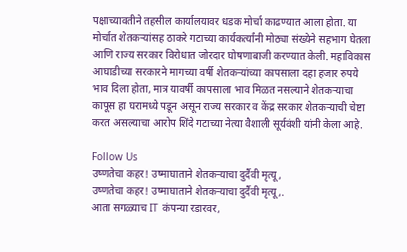पक्षाच्यावतीने तहसील कार्यालयावर धडक मोर्चा काढण्यात आला होता. या मोर्चात शेतकऱ्यांसह ठाकरे गटाच्या कार्यकर्त्यांनी मोठ्या संख्येने सहभाग घेतला आणि राज्य सरकार विरोधात जोरदार घोषणाबाजी करण्यात केली. महाविकास आघाडीच्या सरकारने मागच्या वर्षी शेतकऱ्यांच्या कापसाला दहा हजार रुपये भाव दिला होता, मात्र यावर्षी कापसाला भाव मिळत नसल्याने शेतकऱ्याचा कापूस हा घरामध्ये पडून असून राज्य सरकार व केंद्र सरकार शेतकऱ्याची चेष्टा करत असल्याचा आरोप शिंदे गटाच्या नेत्या वैशाली सूर्यवंशी यांनी केला आहे.

Follow Us
उष्णतेचा कहर! उष्माघाताने शेतकऱ्याचा दुर्दैवी मृत्यू,
उष्णतेचा कहर! उष्माघाताने शेतकऱ्याचा दुर्दैवी मृत्यू,.
आता सगळ्याच IT कंपन्या रडारवर,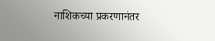नाशिकच्या प्रकरणानंतर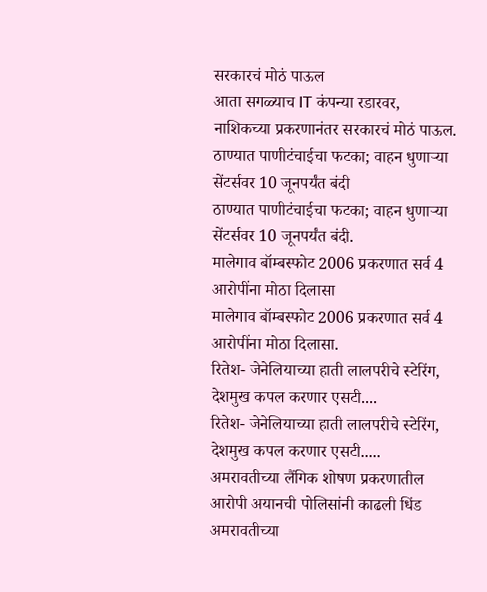सरकारचं मोठं पाऊल
आता सगळ्याच IT कंपन्या रडारवर, नाशिकच्या प्रकरणानंतर सरकारचं मोठं पाऊल.
ठाण्यात पाणीटंचाईचा फटका; वाहन धुणाऱ्या सेंटर्सवर 10 जूनपर्यंत बंदी
ठाण्यात पाणीटंचाईचा फटका; वाहन धुणाऱ्या सेंटर्सवर 10 जूनपर्यंत बंदी.
मालेगाव बॉम्बस्फोट 2006 प्रकरणात सर्व 4 आरोपींना मोठा दिलासा
मालेगाव बॉम्बस्फोट 2006 प्रकरणात सर्व 4 आरोपींना मोठा दिलासा.
रितेश- जेनेलियाच्या हाती लालपरीचे स्टेरिंग, देशमुख कपल करणार एसटी....
रितेश- जेनेलियाच्या हाती लालपरीचे स्टेरिंग, देशमुख कपल करणार एसटी.....
अमरावतीच्या लैंगिक शोषण प्रकरणातील आरोपी अयानची पोलिसांनी काढली धिंड
अमरावतीच्या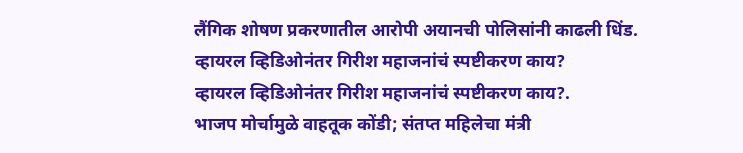लैंगिक शोषण प्रकरणातील आरोपी अयानची पोलिसांनी काढली धिंड.
व्हायरल व्हिडिओनंतर गिरीश महाजनांचं स्पष्टीकरण काय?
व्हायरल व्हिडिओनंतर गिरीश महाजनांचं स्पष्टीकरण काय?.
भाजप मोर्चामुळे वाहतूक कोंडी; संतप्त महिलेचा मंत्री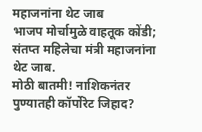महाजनांना थेट जाब
भाजप मोर्चामुळे वाहतूक कोंडी; संतप्त महिलेचा मंत्री महाजनांना थेट जाब.
मोठी बातमी! नाशिकनंतर पुण्यातही कॉर्पोरेट जिहाद?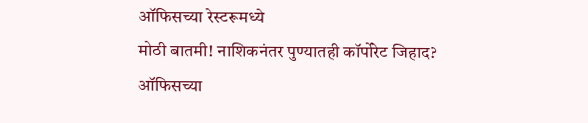ऑफिसच्या रेस्टरूमध्ये
मोठी बातमी! नाशिकनंतर पुण्यातही कॉर्पोरेट जिहाद? ऑफिसच्या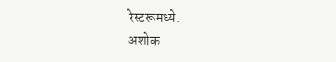रेस्टरूमध्ये.
अशोक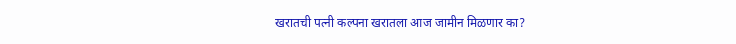खरातची पत्नी कल्पना खरातला आज जामीन मिळणार का?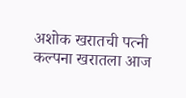अशोक खरातची पत्नी कल्पना खरातला आज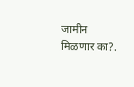जामीन मिळणार का?.